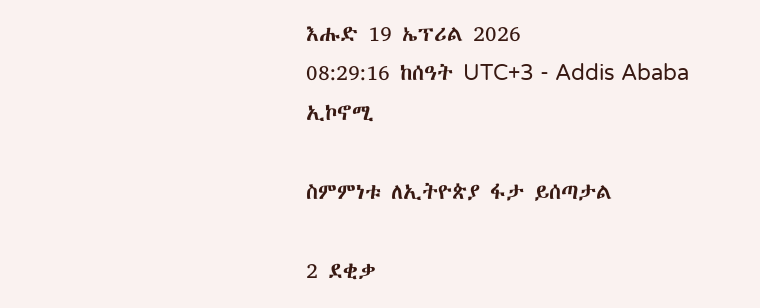እሑድ 19 ኤፕሪል 2026
08:29:16 ከሰዓት UTC+3 - Addis Ababa
ኢኮኖሚ

ስምምነቱ ለኢትዮጵያ ፋታ ይሰጣታል

2 ደቂቃ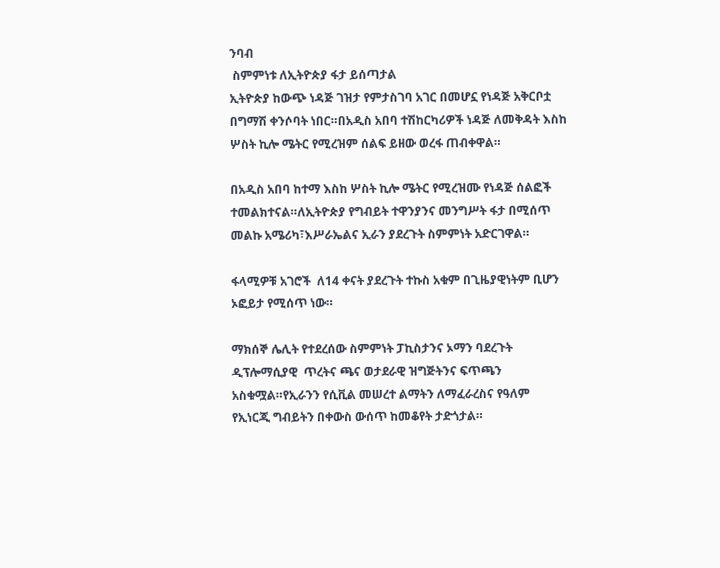ንባብ
 ስምምነቱ ለኢትዮጵያ ፋታ ይሰጣታል
ኢትዮጵያ ከውጭ ነዳጅ ገዝታ የምታስገባ አገር በመሆኗ የነዳጅ አቅርቦቷ በግማሽ ቀንሶባት ነበር።በአዲስ አበባ ተሽከርካሪዎች ነዳጅ ለመቅዳት እስከ ሦስት ኪሎ ሜትር የሚረዝም ሰልፍ ይዘው ወረፋ ጠብቀዋል።

በአዲስ አበባ ከተማ እስከ ሦስት ኪሎ ሜትር የሚረዝሙ የነዳጅ ሰልፎች ተመልክተናል።ለኢትዮጵያ የግብይት ተዋንያንና መንግሥት ፋታ በሚሰጥ መልኩ አሜሪካ፣እሥራኤልና ኢራን ያደረጉት ስምምነት አድርገዋል።

ፋላሚዎቹ አገሮች  ለ14 ቀናት ያደረጉት ተኩስ አቁም በጊዜያዊነትም ቢሆን ኦፎይታ የሚሰጥ ነው።

ማክሰኞ ሌሊት የተደረሰው ስምምነት ፓኪስታንና ኦማን ባደረጉት ዲፕሎማሲያዊ  ጥረትና ጫና ወታደራዊ ዝግጅትንና ፍጥጫን አስቁሟል።የኢራንን የሲቪል መሠረተ ልማትን ለማፈራረስና የዓለም የኢነርጂ ግብይትን በቀውስ ውሰጥ ከመቆየት ታድጎታል።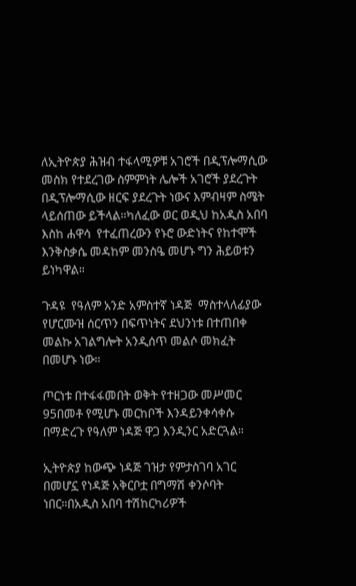ለኢትዮጵያ ሕዝብ ተፋላሚዎቹ አገሮች በዲፕሎማሲው መስክ የተደረገው ስምምነት ሌሎች አገሮች ያደረጉት በዲፕሎማሲው ዘርፍ ያደረጉት ነውና እምብዛም ስሜት ላይሰጠው ይችላል።ካለፈው ወር ወዲህ ከአዲስ አበባ እስከ ሐዋሳ  የተፈጠረውን የኑሮ ውድነትና የከተሞች እንቅስቃሴ መዳከም መንስዔ መሆኑ ግን ሕይወቱን ይነካዋል።

ጉዳዩ  የዓለም አንድ አምስተኛ ነዳጅ  ማስተላለፊያው የሆርሙዝ ሰርጥን በፍጥነትና ደህንነቱ በተጠበቀ መልኩ አገልግሎት አንዲሰጥ መልሶ መክፈት በመሆኑ ነው።

ጦርነቱ በተፋፋመበት ወቅት የተዘጋው መሥመር 95በመቶ የሚሆኑ መርከቦች እንዳይንቀሳቀሱ በማድረጉ የዓለም ነዳጅ ዋጋ እንዲንር አድርጓል።

ኢትዮጵያ ከውጭ ነዳጅ ገዝታ የምታስገባ አገር በመሆኗ የነዳጅ አቅርቦቷ በግማሽ ቀንሶባት ነበር።በአዲስ አበባ ተሽከርካሪዎች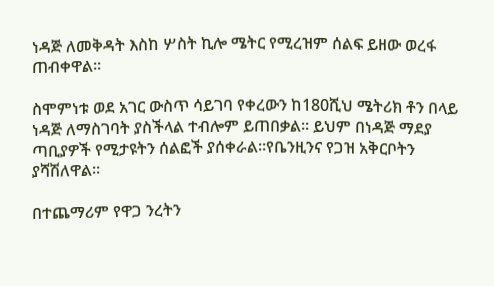ነዳጅ ለመቅዳት እስከ ሦስት ኪሎ ሜትር የሚረዝም ሰልፍ ይዘው ወረፋ ጠብቀዋል።

ስሞምነቱ ወደ አገር ውስጥ ሳይገባ የቀረውን ከ180ሺህ ሜትሪክ ቶን በላይ ነዳጅ ለማስገባት ያስችላል ተብሎም ይጠበቃል። ይህም በነዳጅ ማደያ ጣቢያዎች የሚታዩትን ሰልፎች ያሰቀራል።የቤንዚንና የጋዝ አቅርቦትን ያሻሽለዋል።

በተጨማሪም የዋጋ ንረትን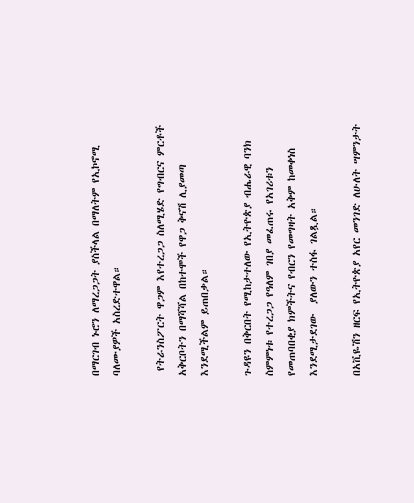በማርገብ ኑሮን ለማረጋጋት ያስችላል በማለትም የኢኮኖሚ ባለሙያዎች አስረድተዋል።

 የትራንስፖርት ዋጋም እየተረጋጋ ስለሚሄድ የግብርና ምርቶች አቅርቦትን በማሻሻል በከተሞች የዋጋ ቅናሽ ሊያመጣ እንደሚችልም ይጠበቃል።

ጉዳዩን በቅርበት የሚከታተለው የኢትዮጵያ ብሔራዊ ባንክ ስምምነቱ የተረጋጋ የዓለም ገበያ መፈጠሩ የአገሪቱን የመጠባበቂያ ክምችትና የብርን የመግዛት አቅም ከመቀነስ እንደሚታደገው  ያለውን ተስፋ ገልጿል።

በአቪዬሽን ዘርፍ የኢትዮጵያ አየር መንገድ ለሁለት ሣምንታት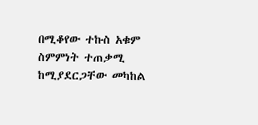በሚቆየው ተኩስ አቁም ስምምነት ተጠቃሚ ከሚያደርጋቸው መካከል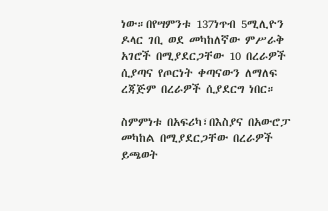ነው።በየሣምንቱ 137ነጥብ 5ሚሊዮን ዶላር ገቢ ወደ መካከለኛው ምሥራቅ አገሮች በሚያደርጋቸው 10 በረራዎች ሲያጣና የጦርነት ቀጣናውን ለማለፍ ረጃጅም በረራዎች ሲያደርግ ነበር።

ስምምነቱ በአፍሪካ፣በእስያና በአውሮፓ መካከል በሚያደርጋቸው በረራዎች ይጫወት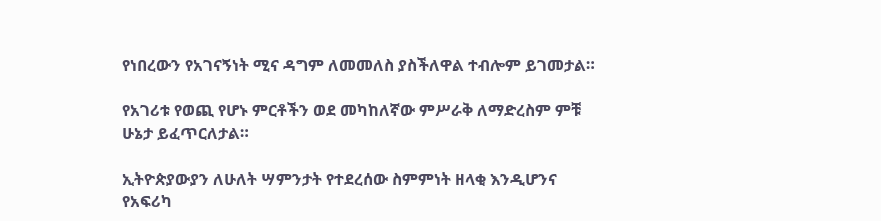የነበረውን የአገናኝነት ሚና ዳግም ለመመለስ ያስችለዋል ተብሎም ይገመታል።

የአገሪቱ የወጪ የሆኑ ምርቶችን ወደ መካከለኛው ምሥራቅ ለማድረስም ምቹ ሁኔታ ይፈጥርለታል።

ኢትዮጵያውያን ለሁለት ሣምንታት የተደረሰው ስምምነት ዘላቂ እንዲሆንና የአፍሪካ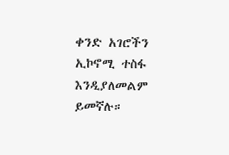ቀንድ አገሮችን ኢኮኖሚ ተስፋ እንዲያለመልም ይመኛሉ።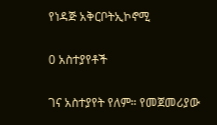የነዳጅ አቅርቦትኢኮኖሚ

0 አስተያየቶች

ገና አስተያየት የለም። የመጀመሪያው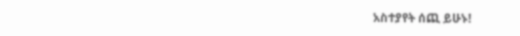አስተያየት ሰጪ ይሁኑ!